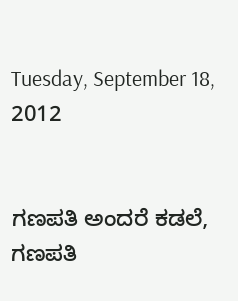Tuesday, September 18, 2012


ಗಣಪತಿ ಅಂದರೆ ಕಡಲೆ, ಗಣಪತಿ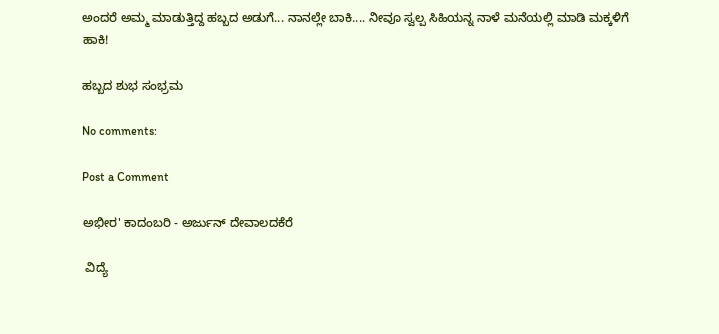ಅಂದರೆ ಅಮ್ಮ ಮಾಡುತ್ತಿದ್ದ ಹಬ್ಬದ ಅಡುಗೆ... ನಾನಲ್ಲೇ ಬಾಕಿ.... ನೀವೂ ಸ್ವಲ್ಪ ಸಿಹಿಯನ್ನ ನಾಳೆ ಮನೆಯಲ್ಲಿ ಮಾಡಿ ಮಕ್ಕಳಿಗೆ ಹಾಕಿ!

ಹಬ್ಬದ ಶುಭ ಸಂಭ್ರಮ

No comments:

Post a Comment

ಅಭೀರ' ಕಾದಂಬರಿ - ಅರ್ಜುನ್ ದೇವಾಲದಕೆರೆ

 ವಿದ್ಯೆ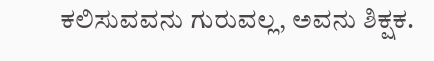ಕಲಿಸುವವನು ಗುರುವಲ್ಲ, ಅವನು ಶಿಕ್ಷಕ.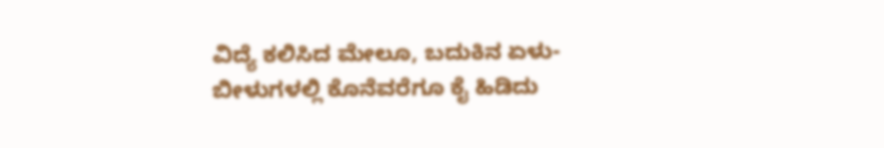ವಿದ್ಯೆ ಕಲಿಸಿದ ಮೇಲೂ, ಬದುಕಿನ ಏಳು-ಬೀಳುಗಳಲ್ಲಿ ಕೊನೆವರೆಗೂ ಕೈ ಹಿಡಿದು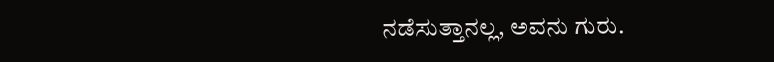ನಡೆಸುತ್ತಾನಲ್ಲ, ಅವನು ಗುರು.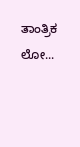ತಾಂತ್ರಿಕ ಲೋ...